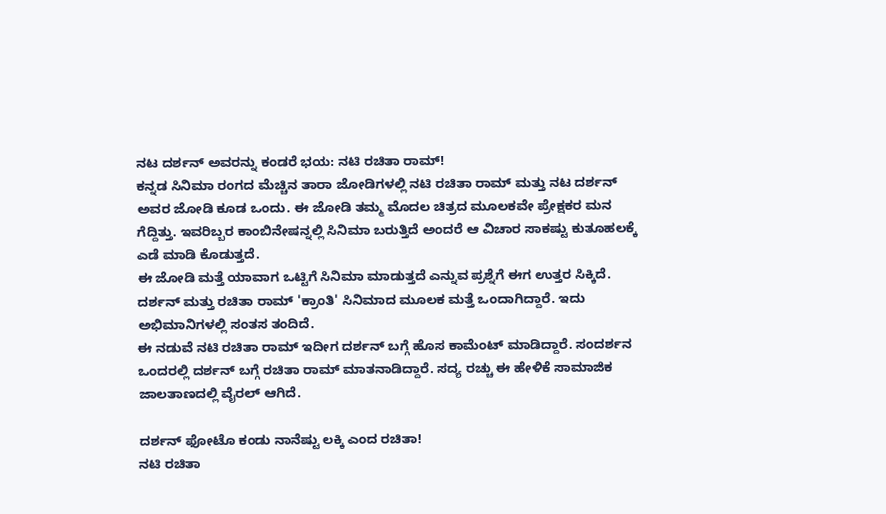ನಟ ದರ್ಶನ್ ಅವರನ್ನು ಕಂಡರೆ ಭಯ: ನಟಿ ರಚಿತಾ ರಾಮ್!
ಕನ್ನಡ ಸಿನಿಮಾ ರಂಗದ ಮೆಚ್ಚಿನ ತಾರಾ ಜೋಡಿಗಳಲ್ಲಿ ನಟಿ ರಚಿತಾ ರಾಮ್ ಮತ್ತು ನಟ ದರ್ಶನ್ ಅವರ ಜೋಡಿ ಕೂಡ ಒಂದು. ಈ ಜೋಡಿ ತಮ್ಮ ಮೊದಲ ಚಿತ್ರದ ಮೂಲಕವೇ ಪ್ರೇಕ್ಷಕರ ಮನ ಗೆದ್ದಿತ್ತು. ಇವರಿಬ್ಬರ ಕಾಂಬಿನೇಷನ್ನಲ್ಲಿ ಸಿನಿಮಾ ಬರುತ್ತಿದೆ ಅಂದರೆ ಆ ವಿಚಾರ ಸಾಕಷ್ಟು ಕುತೂಹಲಕ್ಕೆ ಎಡೆ ಮಾಡಿ ಕೊಡುತ್ತದೆ.
ಈ ಜೋಡಿ ಮತ್ತೆ ಯಾವಾಗ ಒಟ್ಟಿಗೆ ಸಿನಿಮಾ ಮಾಡುತ್ತದೆ ಎನ್ನುವ ಪ್ರಶ್ನೆಗೆ ಈಗ ಉತ್ತರ ಸಿಕ್ಕಿದೆ. ದರ್ಶನ್ ಮತ್ತು ರಚಿತಾ ರಾಮ್ 'ಕ್ರಾಂತಿ' ಸಿನಿಮಾದ ಮೂಲಕ ಮತ್ತೆ ಒಂದಾಗಿದ್ದಾರೆ. ಇದು ಅಭಿಮಾನಿಗಳಲ್ಲಿ ಸಂತಸ ತಂದಿದೆ.
ಈ ನಡುವೆ ನಟಿ ರಚಿತಾ ರಾಮ್ ಇದೀಗ ದರ್ಶನ್ ಬಗ್ಗೆ ಹೊಸ ಕಾಮೆಂಟ್ ಮಾಡಿದ್ದಾರೆ. ಸಂದರ್ಶನ ಒಂದರಲ್ಲಿ ದರ್ಶನ್ ಬಗ್ಗೆ ರಚಿತಾ ರಾಮ್ ಮಾತನಾಡಿದ್ದಾರೆ. ಸದ್ಯ ರಚ್ಚು ಈ ಹೇಳಿಕೆ ಸಾಮಾಜಿಕ ಜಾಲತಾಣದಲ್ಲಿ ವೈರಲ್ ಆಗಿದೆ.

ದರ್ಶನ್ ಫೋಟೊ ಕಂಡು ನಾನೆಷ್ಟು ಲಕ್ಕಿ ಎಂದ ರಚಿತಾ!
ನಟಿ ರಚಿತಾ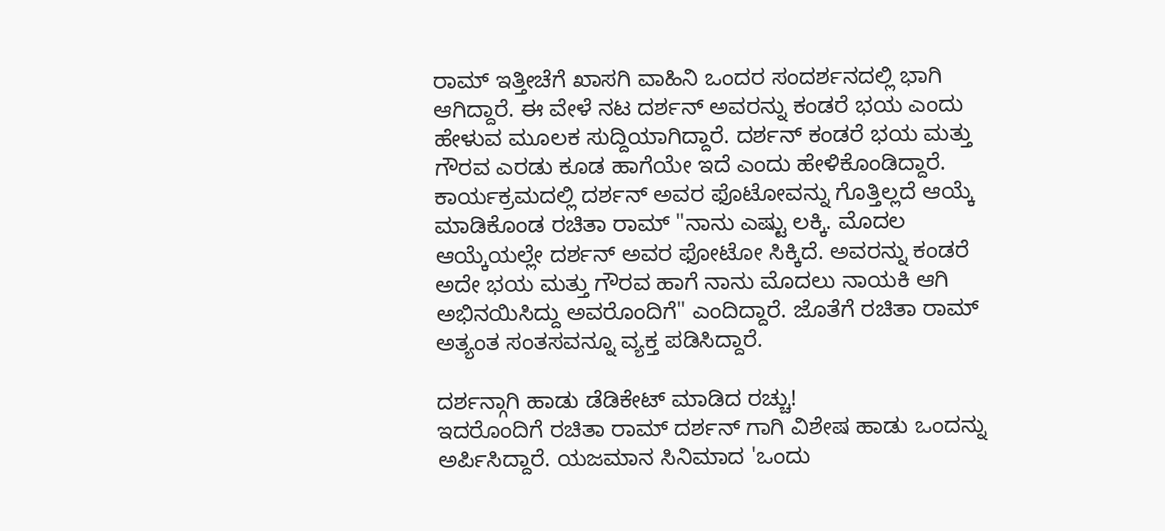ರಾಮ್ ಇತ್ತೀಚೆಗೆ ಖಾಸಗಿ ವಾಹಿನಿ ಒಂದರ ಸಂದರ್ಶನದಲ್ಲಿ ಭಾಗಿ ಆಗಿದ್ದಾರೆ. ಈ ವೇಳೆ ನಟ ದರ್ಶನ್ ಅವರನ್ನು ಕಂಡರೆ ಭಯ ಎಂದು ಹೇಳುವ ಮೂಲಕ ಸುದ್ದಿಯಾಗಿದ್ದಾರೆ. ದರ್ಶನ್ ಕಂಡರೆ ಭಯ ಮತ್ತು ಗೌರವ ಎರಡು ಕೂಡ ಹಾಗೆಯೇ ಇದೆ ಎಂದು ಹೇಳಿಕೊಂಡಿದ್ದಾರೆ.
ಕಾರ್ಯಕ್ರಮದಲ್ಲಿ ದರ್ಶನ್ ಅವರ ಫೊಟೋವನ್ನು ಗೊತ್ತಿಲ್ಲದೆ ಆಯ್ಕೆ ಮಾಡಿಕೊಂಡ ರಚಿತಾ ರಾಮ್ "ನಾನು ಎಷ್ಟು ಲಕ್ಕಿ. ಮೊದಲ ಆಯ್ಕೆಯಲ್ಲೇ ದರ್ಶನ್ ಅವರ ಫೋಟೋ ಸಿಕ್ಕಿದೆ. ಅವರನ್ನು ಕಂಡರೆ ಅದೇ ಭಯ ಮತ್ತು ಗೌರವ ಹಾಗೆ ನಾನು ಮೊದಲು ನಾಯಕಿ ಆಗಿ ಅಭಿನಯಿಸಿದ್ದು ಅವರೊಂದಿಗೆ" ಎಂದಿದ್ದಾರೆ. ಜೊತೆಗೆ ರಚಿತಾ ರಾಮ್ ಅತ್ಯಂತ ಸಂತಸವನ್ನೂ ವ್ಯಕ್ತ ಪಡಿಸಿದ್ದಾರೆ.

ದರ್ಶನ್ಗಾಗಿ ಹಾಡು ಡೆಡಿಕೇಟ್ ಮಾಡಿದ ರಚ್ಚು!
ಇದರೊಂದಿಗೆ ರಚಿತಾ ರಾಮ್ ದರ್ಶನ್ ಗಾಗಿ ವಿಶೇಷ ಹಾಡು ಒಂದನ್ನು ಅರ್ಪಿಸಿದ್ದಾರೆ. ಯಜಮಾನ ಸಿನಿಮಾದ 'ಒಂದು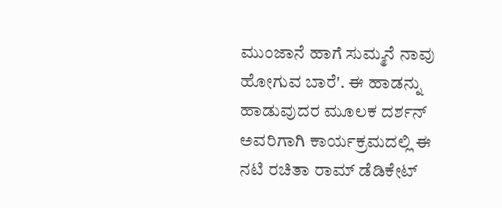ಮುಂಜಾನೆ ಹಾಗೆ ಸುಮ್ಮನೆ ನಾವು ಹೋಗುವ ಬಾರೆ'. ಈ ಹಾಡನ್ನು ಹಾಡುವುದರ ಮೂಲಕ ದರ್ಶನ್ ಅವರಿಗಾಗಿ ಕಾರ್ಯಕ್ರಮದಲ್ಲಿ ಈ ನಟಿ ರಚಿತಾ ರಾಮ್ ಡೆಡಿಕೇಟ್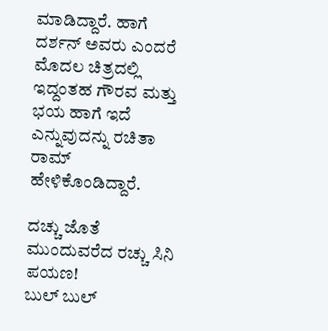ಮಾಡಿದ್ದಾರೆ. ಹಾಗೆ ದರ್ಶನ್ ಅವರು ಎಂದರೆ ಮೊದಲ ಚಿತ್ರದಲ್ಲಿ ಇದ್ದಂತಹ ಗೌರವ ಮತ್ತು ಭಯ ಹಾಗೆ ಇದೆ ಎನ್ನುವುದನ್ನು ರಚಿತಾ ರಾಮ್ ಹೇಳಿಕೊಂಡಿದ್ದಾರೆ.

ದಚ್ಚು ಜೊತೆ ಮುಂದುವರೆದ ರಚ್ಚು ಸಿನಿ ಪಯಣ!
ಬುಲ್ ಬುಲ್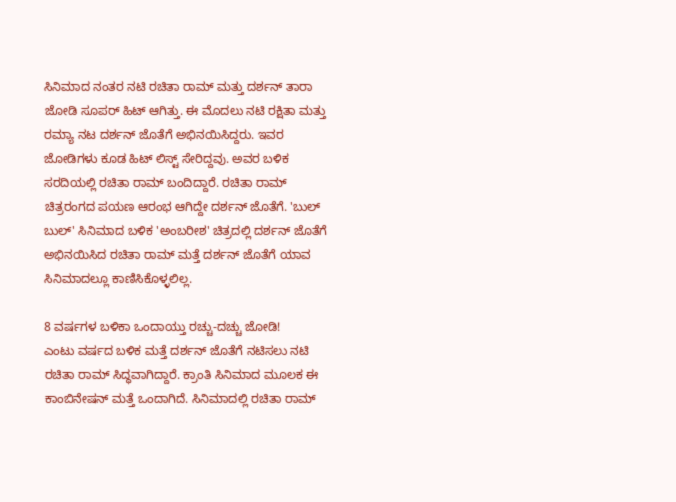ಸಿನಿಮಾದ ನಂತರ ನಟಿ ರಚಿತಾ ರಾಮ್ ಮತ್ತು ದರ್ಶನ್ ತಾರಾ ಜೋಡಿ ಸೂಪರ್ ಹಿಟ್ ಆಗಿತ್ತು. ಈ ಮೊದಲು ನಟಿ ರಕ್ಷಿತಾ ಮತ್ತು ರಮ್ಯಾ ನಟ ದರ್ಶನ್ ಜೊತೆಗೆ ಅಭಿನಯಿಸಿದ್ದರು. ಇವರ ಜೋಡಿಗಳು ಕೂಡ ಹಿಟ್ ಲಿಸ್ಟ್ ಸೇರಿದ್ದವು. ಅವರ ಬಳಿಕ ಸರದಿಯಲ್ಲಿ ರಚಿತಾ ರಾಮ್ ಬಂದಿದ್ದಾರೆ. ರಚಿತಾ ರಾಮ್ ಚಿತ್ರರಂಗದ ಪಯಣ ಆರಂಭ ಆಗಿದ್ದೇ ದರ್ಶನ್ ಜೊತೆಗೆ. 'ಬುಲ್ ಬುಲ್' ಸಿನಿಮಾದ ಬಳಿಕ 'ಅಂಬರೀಶ' ಚಿತ್ರದಲ್ಲಿ ದರ್ಶನ್ ಜೊತೆಗೆ ಅಭಿನಯಿಸಿದ ರಚಿತಾ ರಾಮ್ ಮತ್ತೆ ದರ್ಶನ್ ಜೊತೆಗೆ ಯಾವ ಸಿನಿಮಾದಲ್ಲೂ ಕಾಣಿಸಿಕೊಳ್ಳಲಿಲ್ಲ.

8 ವರ್ಷಗಳ ಬಳಿಕಾ ಒಂದಾಯ್ತು ರಚ್ಚು-ದಚ್ಚು ಜೋಡಿ!
ಎಂಟು ವರ್ಷದ ಬಳಿಕ ಮತ್ತೆ ದರ್ಶನ್ ಜೊತೆಗೆ ನಟಿಸಲು ನಟಿ ರಚಿತಾ ರಾಮ್ ಸಿದ್ಧವಾಗಿದ್ದಾರೆ. ಕ್ರಾಂತಿ ಸಿನಿಮಾದ ಮೂಲಕ ಈ ಕಾಂಬಿನೇಷನ್ ಮತ್ತೆ ಒಂದಾಗಿದೆ. ಸಿನಿಮಾದಲ್ಲಿ ರಚಿತಾ ರಾಮ್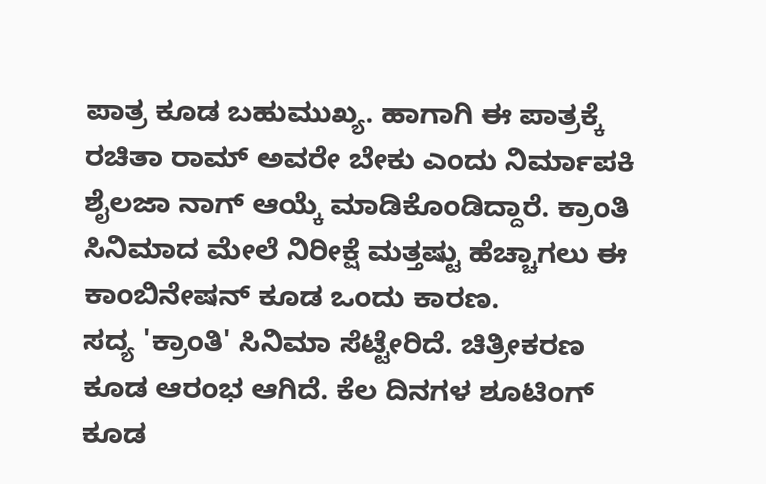ಪಾತ್ರ ಕೂಡ ಬಹುಮುಖ್ಯ. ಹಾಗಾಗಿ ಈ ಪಾತ್ರಕ್ಕೆ ರಚಿತಾ ರಾಮ್ ಅವರೇ ಬೇಕು ಎಂದು ನಿರ್ಮಾಪಕಿ ಶೈಲಜಾ ನಾಗ್ ಆಯ್ಕೆ ಮಾಡಿಕೊಂಡಿದ್ದಾರೆ. ಕ್ರಾಂತಿ ಸಿನಿಮಾದ ಮೇಲೆ ನಿರೀಕ್ಷೆ ಮತ್ತಷ್ಟು ಹೆಚ್ಚಾಗಲು ಈ ಕಾಂಬಿನೇಷನ್ ಕೂಡ ಒಂದು ಕಾರಣ.
ಸದ್ಯ 'ಕ್ರಾಂತಿ' ಸಿನಿಮಾ ಸೆಟ್ಟೇರಿದೆ. ಚಿತ್ರೀಕರಣ ಕೂಡ ಆರಂಭ ಆಗಿದೆ. ಕೆಲ ದಿನಗಳ ಶೂಟಿಂಗ್ ಕೂಡ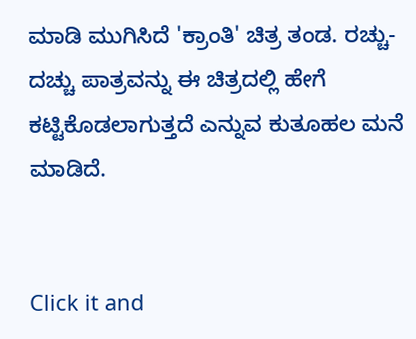ಮಾಡಿ ಮುಗಿಸಿದೆ 'ಕ್ರಾಂತಿ' ಚಿತ್ರ ತಂಡ. ರಚ್ಚು-ದಚ್ಚು ಪಾತ್ರವನ್ನು ಈ ಚಿತ್ರದಲ್ಲಿ ಹೇಗೆ ಕಟ್ಟಿಕೊಡಲಾಗುತ್ತದೆ ಎನ್ನುವ ಕುತೂಹಲ ಮನೆ ಮಾಡಿದೆ.


Click it and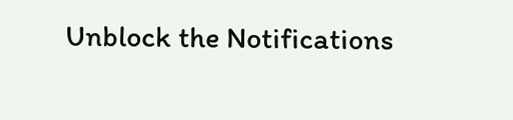Unblock the Notifications